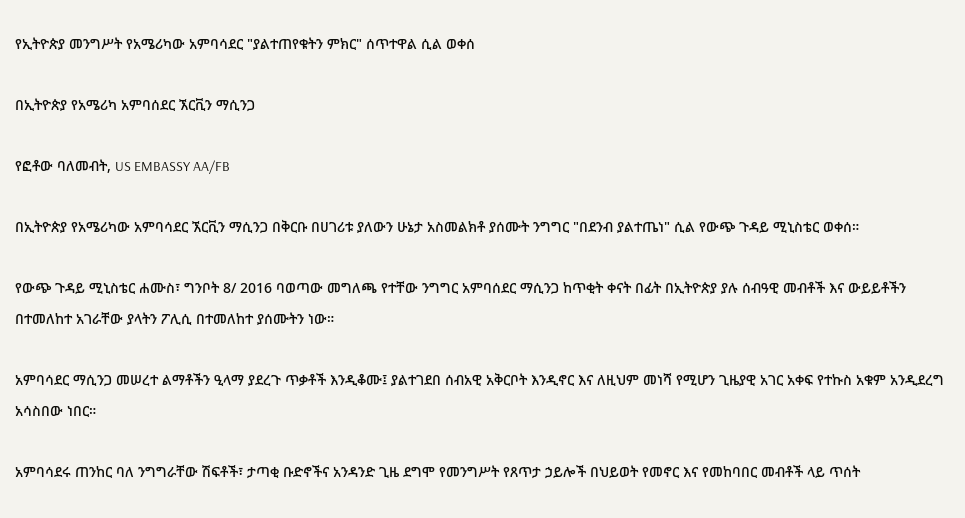የኢትዮጵያ መንግሥት የአሜሪካው አምባሳደር "ያልተጠየቁትን ምክር" ሰጥተዋል ሲል ወቀሰ

በኢትዮጵያ የአሜሪካ አምባሰደር ኧርቪን ማሲንጋ

የፎቶው ባለመብት, US EMBASSY AA/FB

በኢትዮጵያ የአሜሪካው አምባሳደር ኧርቪን ማሲንጋ በቅርቡ በሀገሪቱ ያለውን ሁኔታ አስመልክቶ ያሰሙት ንግግር "በደንብ ያልተጤነ" ሲል የውጭ ጉዳይ ሚኒስቴር ወቀሰ።

የውጭ ጉዳይ ሚኒስቴር ሐሙስ፣ ግንቦት 8/ 2016 ባወጣው መግለጫ የተቸው ንግግር አምባሰደር ማሲንጋ ከጥቂት ቀናት በፊት በኢትዮጵያ ያሉ ሰብዓዊ መብቶች እና ውይይቶችን በተመለከተ አገራቸው ያላትን ፖሊሲ በተመለከተ ያሰሙትን ነው።

አምባሳደር ማሲንጋ መሠረተ ልማቶችን ዒላማ ያደረጉ ጥቃቶች እንዲቆሙ፤ ያልተገደበ ሰብአዊ አቅርቦት እንዲኖር እና ለዚህም መነሻ የሚሆን ጊዜያዊ አገር አቀፍ የተኩስ አቁም አንዲደረግ አሳስበው ነበር።

አምባሳደሩ ጠንከር ባለ ንግግራቸው ሽፍቶች፣ ታጣቂ ቡድኖችና አንዳንድ ጊዜ ደግሞ የመንግሥት የጸጥታ ኃይሎች በህይወት የመኖር እና የመከባበር መብቶች ላይ ጥሰት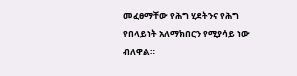መፈፀማቸው የሕግ ሂደትንና የሕግ የበላይነት አለማክበርን የሚያሳይ ነው ብለዋል።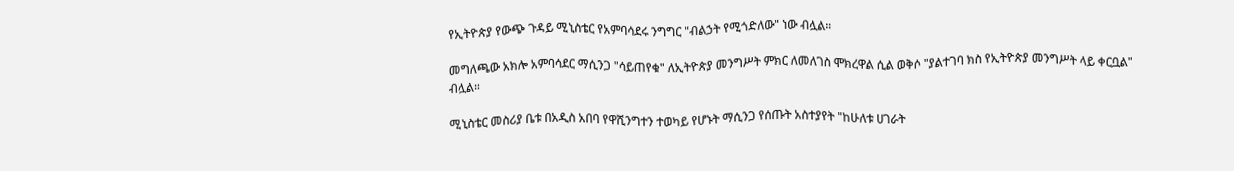የኢትዮጵያ የውጭ ጉዳይ ሚኒስቴር የአምባሳደሩ ንግግር "ብልኃት የሚጎድለው" ነው ብሏል።

መግለጫው አክሎ አምባሳደር ማሲንጋ "ሳይጠየቁ" ለኢትዮጵያ መንግሥት ምክር ለመለገስ ሞክረዋል ሲል ወቅሶ "ያልተገባ ክስ የኢትዮጵያ መንግሥት ላይ ቀርቧል" ብሏል።

ሚኒስቴር መስሪያ ቤቱ በአዲስ አበባ የዋሺንግተን ተወካይ የሆኑት ማሲንጋ የሰጡት አስተያየት "ከሁለቱ ሀገራት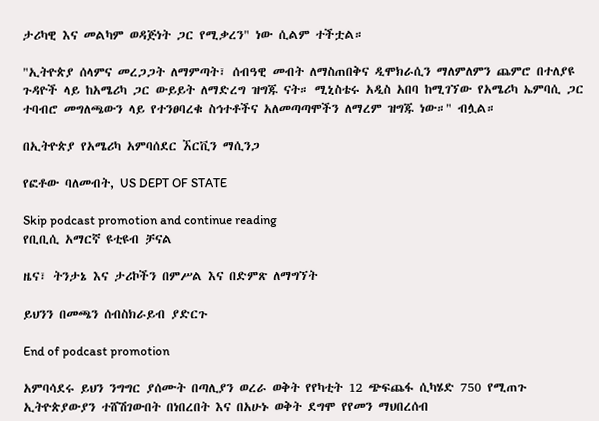ታሪካዊ እና መልካም ወዳጅነት ጋር የሚቃረን" ነው ሲልም ተችቷል።

"ኢትዮጵያ ሰላምና መረጋጋት ለማምጣት፣ ሰብዓዊ መብት ለማስጠበቅና ዲሞክራሲን ማለምለምን ጨምሮ በተለያዩ ጉዳዮች ላይ ከአሜሪካ ጋር ውይይት ለማድረግ ዝግጁ ናት። ሚኒስቴሩ አዲስ አበባ ከሚገኘው የአሜሪካ ኤምባሲ ጋር ተባብሮ መግለጫውን ላይ የተንፀባረቁ ስኅተቶችና አለመጣጣሞችን ለማረም ዝግጁ ነው።" ብሏል።

በኢትዮጵያ የአሜሪካ አምባሰደር ኧርቪን ማሲንጋ

የፎቶው ባለመብት, US DEPT OF STATE

Skip podcast promotion and continue reading
የቢቢሲ አማርኛ ዩቲዩብ ቻናል

ዜና፣ ትንታኔ እና ታሪኮችን በምሥል እና በድምጽ ለማግኘት

ይህንን በመጫን ሰብስክራይብ ያድርጉ

End of podcast promotion

አምባሳደሩ ይህን ንግግር ያሰሙት በጣሊያን ወረራ ወቅት የየካቲት 12 ጭፍጨፋ ሲካሄድ 750 የሚጠጉ ኢትዮጵያውያን ተሸሽገውበት በነበረበት እና በአሁኑ ወቅት ደግሞ የየመን ማህበረሰብ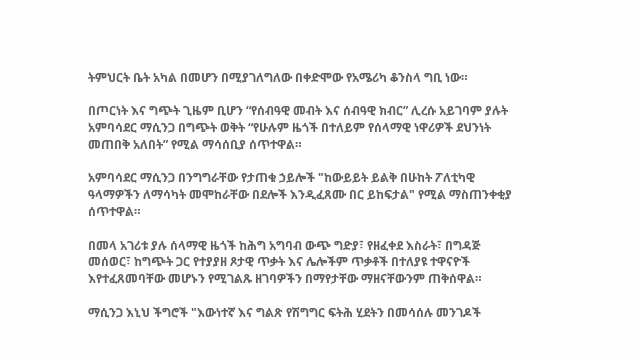ትምህርት ቤት አካል በመሆን በሚያገለግለው በቀድሞው የአሜሪካ ቆንስላ ግቢ ነው።

በጦርነት እና ግጭት ጊዜም ቢሆን “የሰብዓዊ መብት እና ሰብዓዊ ክብር” ሊረሱ አይገባም ያሉት አምባሳደር ማሲንጋ በግጭት ወቅት “የሁሉም ዜጎች በተለይም የሰላማዊ ነዋሪዎች ደህንነት መጠበቅ አለበት” የሚል ማሳሰቢያ ሰጥተዋል።

አምባሳደር ማሲንጋ በንግግራቸው የታጠቁ ኃይሎች "ከውይይት ይልቅ በሁከት ፖለቲካዊ ዓላማዎችን ለማሳካት መሞከራቸው በደሎች እንዲፈጸሙ በር ይከፍታል" የሚል ማስጠንቀቂያ ሰጥተዋል።

በመላ አገሪቱ ያሉ ሰላማዊ ዜጎች ከሕግ አግባብ ውጭ ግድያ፣ የዘፈቀደ እስራት፣ በግዳጅ መሰወር፣ ከግጭት ጋር የተያያዘ ጾታዊ ጥቃት እና ሌሎችም ጥቃቶች በተለያዩ ተዋናዮች እየተፈጸመባቸው መሆኑን የሚገልጹ ዘገባዎችን በማየታቸው ማዘናቸውንም ጠቅሰዋል።

ማሲንጋ እኒህ ችግሮች "እውነተኛ እና ግልጽ የሽግግር ፍትሕ ሂደትን በመሳሰሉ መንገዶች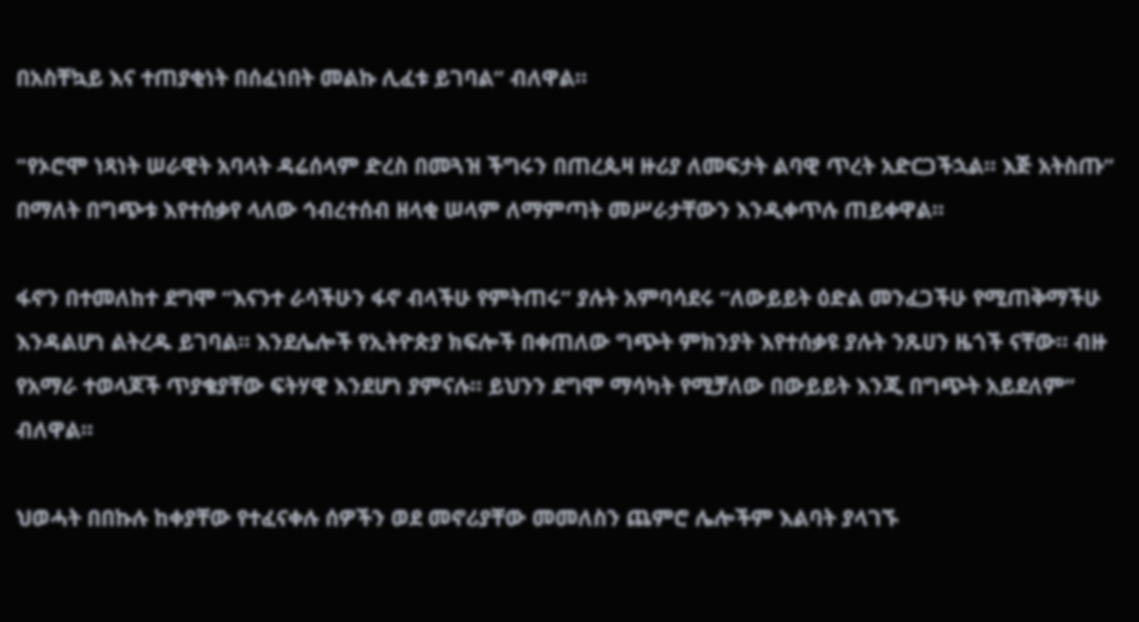በአስቸኳይ እና ተጠያቂነት በሰፈነበት መልኩ ሊፈቱ ይገባል” ብለዋል።

"የኦሮሞ ነጻነት ሠራዊት አባላት ዳሬሰላም ድረስ በመጓዝ ችግሩን በጠረጴዛ ዙሪያ ለመፍታት ልባዊ ጥረት አድርጋችኋል። እጅ አትስጡ” በማለት በግጭቱ እየተሰቃየ ላለው ኅብረተሰብ ዘላቂ ሠላም ለማምጣት መሥራታቸውን እንዲቀጥሉ ጠይቀዋል።

ፋኖን በተመለከተ ደግሞ “እናንተ ራሳችሁን ፋኖ ብላችሁ የምትጠሩ” ያሉት አምባሳደሩ “ለውይይት ዕድል መንፈጋችሁ የሚጠቅማችሁ እንዳልሆነ ልትረዱ ይገባል። እንደሌሎች የኢትዮጵያ ክፍሎች በቀጠለው ግጭት ምክንያት እየተሰቃዩ ያሉት ንጹሀን ዜጎች ናቸው። ብዙ የአማራ ተወላጆች ጥያቄያቸው ፍትሃዊ እንደሆነ ያምናሉ። ይህንን ደግሞ ማሳካት የሚቻለው በውይይት እንጂ በግጭት አይደለም” ብለዋል።

ህወሓት በበኩሉ ከቀያቸው የተፈናቀሉ ሰዎችን ወደ መኖሪያቸው መመለስን ጨምሮ ሌሎችም እልባት ያላገኙ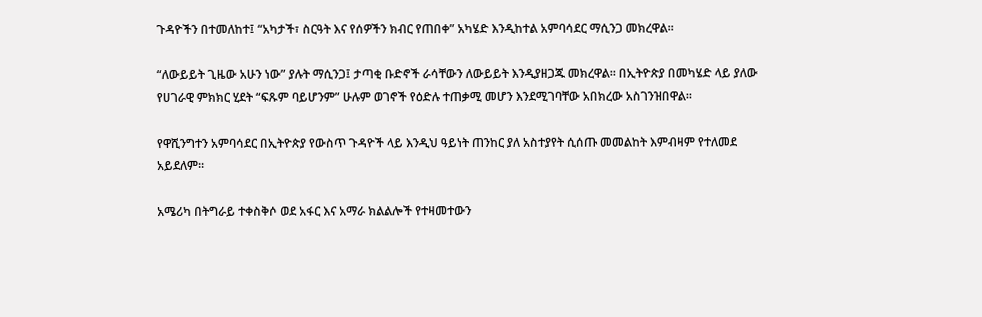ጉዳዮችን በተመለከተ፤ “አካታች፣ ስርዓት እና የሰዎችን ክብር የጠበቀ” አካሄድ እንዲከተል አምባሳደር ማሲንጋ መክረዋል።

“ለውይይት ጊዜው አሁን ነው” ያሉት ማሲንጋ፤ ታጣቂ ቡድኖች ራሳቸውን ለውይይት እንዲያዘጋጁ መክረዋል። በኢትዮጵያ በመካሄድ ላይ ያለው የሀገራዊ ምክክር ሂደት “ፍጹም ባይሆንም” ሁሉም ወገኖች የዕድሉ ተጠቃሚ መሆን እንደሚገባቸው አበክረው አስገንዝበዋል።

የዋሺንግተን አምባሳደር በኢትዮጵያ የውስጥ ጉዳዮች ላይ እንዲህ ዓይነት ጠንከር ያለ አስተያየት ሲሰጡ መመልከት እምብዛም የተለመደ አይደለም።

አሜሪካ በትግራይ ተቀስቅሶ ወደ አፋር እና አማራ ክልልሎች የተዛመተውን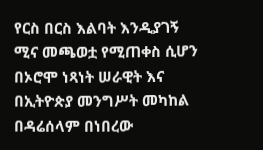የርስ በርስ እልባት እንዲያገኝ ሚና መጫወቷ የሚጠቀስ ሲሆን በኦሮሞ ነጻነት ሠራዊት እና በኢትዮጵያ መንግሥት መካከል በዳሬሰላም በነበረው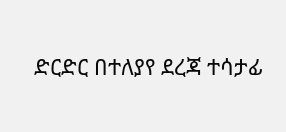ድርድር በተለያየ ደረጃ ተሳታፊ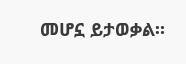መሆኗ ይታወቃል።